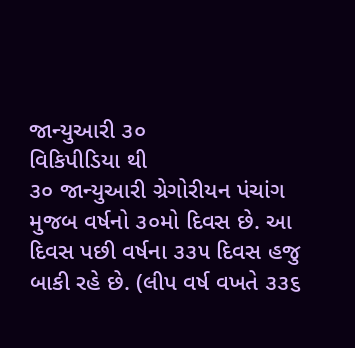જાન્યુઆરી ૩૦
વિકિપીડિયા થી
૩૦ જાન્યુઆરી ગ્રેગોરીયન પંચાંગ મુજબ વર્ષનો ૩૦મો દિવસ છે. આ દિવસ પછી વર્ષના ૩૩૫ દિવસ હજુ બાકી રહે છે. (લીપ વર્ષ વખતે ૩૩૬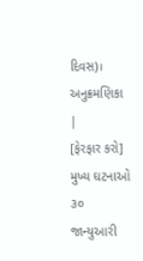દિવસ)।
અનુક્રમણિકા |
[ફેરફાર કરો] મુખ્ય ઘટનાઓ
૩૦ જાન્યુઆરી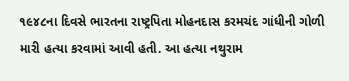૧૯૪૮ના દિવસે ભારતના રાષ્ટ્રપિતા મોહનદાસ કરમચંદ ગાંધીની ગોળી મારી હત્યા કરવામાં આવી હતી. આ હત્યા નથુરામ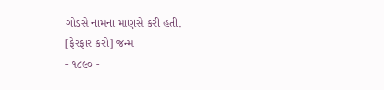ગોડસે નામના માણસે કરી હતી.
[ફેરફાર કરો] જન્મ
- ૧૮૯૦ -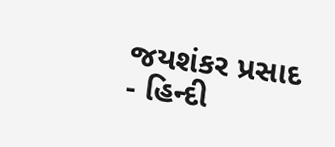જયશંકર પ્રસાદ - હિન્દી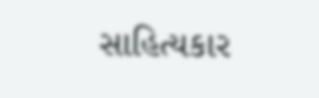સાહિત્યકાર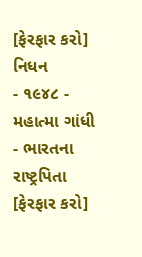[ફેરફાર કરો] નિધન
- ૧૯૪૮ - મહાત્મા ગાંધી - ભારતના રાષ્ટ્રપિતા
[ફેરફાર કરો]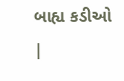બાહ્ય કડીઓ
|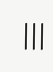|||